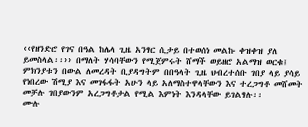‹‹የዘንድሮ የገና በዓል ከሌላ ጊዜ አንፃር ሲታይ በተወሰነ መልኩ ቀዝቀዝ ያለ ይመስላል፡፡›› በማለት ሃሳባቸውን የሚጀምሩት ሸማች ወይዘሮ አልማዝ ወርቁ፤ ምክንያቱን በውል ለመረዳት ቢያዳግትም በበዓላት ጊዜ ህብረተሰቡ ገበያ ላይ ያሳይ የነበረው ሽሚያ እና መገፋፋት አሁን ላይ አለማስተዋላቸውን እና ተረጋግቶ መሸመት መቻሉ ገበያውንም አረጋግቶታል የሚል እምነት እንዳላቸው ይገልፃሉ፡፡
ሙሉ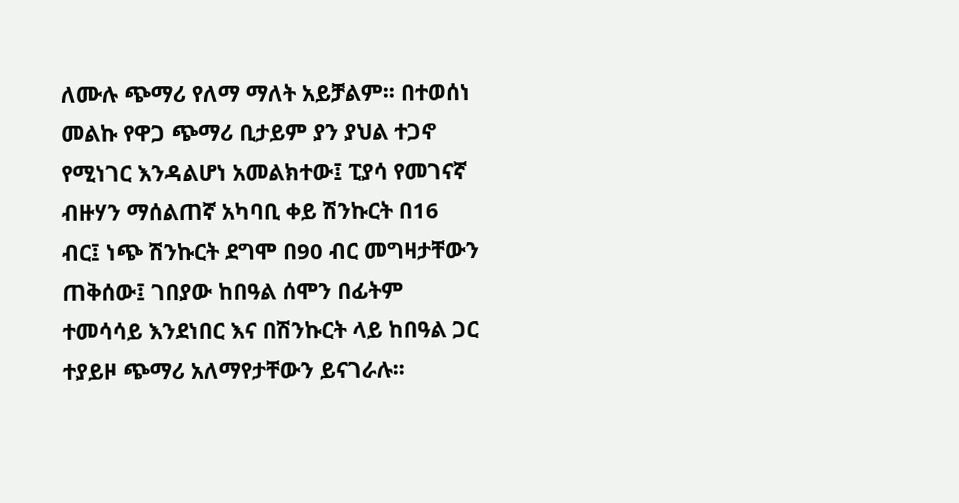ለሙሉ ጭማሪ የለማ ማለት አይቻልም፡፡ በተወሰነ መልኩ የዋጋ ጭማሪ ቢታይም ያን ያህል ተጋኖ የሚነገር እንዳልሆነ አመልክተው፤ ፒያሳ የመገናኛ ብዙሃን ማሰልጠኛ አካባቢ ቀይ ሽንኩርት በ16 ብር፤ ነጭ ሽንኩርት ደግሞ በ90 ብር መግዛታቸውን ጠቅሰው፤ ገበያው ከበዓል ሰሞን በፊትም ተመሳሳይ እንደነበር እና በሽንኩርት ላይ ከበዓል ጋር ተያይዞ ጭማሪ አለማየታቸውን ይናገራሉ፡፡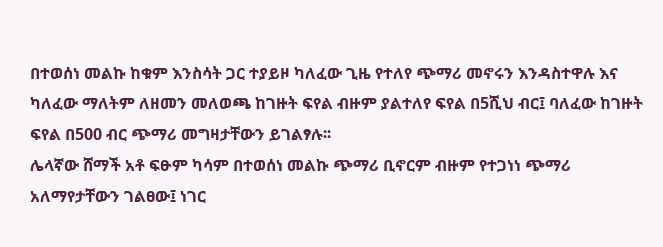በተወሰነ መልኩ ከቁም እንስሳት ጋር ተያይዞ ካለፈው ጊዜ የተለየ ጭማሪ መኖሩን እንዳስተዋሉ እና ካለፈው ማለትም ለዘመን መለወጫ ከገዙት ፍየል ብዙም ያልተለየ ፍየል በ5ሺህ ብር፤ ባለፈው ከገዙት ፍየል በ500 ብር ጭማሪ መግዛታቸውን ይገልፃሉ፡፡
ሌላኛው ሸማች አቶ ፍፁም ካሳም በተወሰነ መልኩ ጭማሪ ቢኖርም ብዙም የተጋነነ ጭማሪ አለማየታቸውን ገልፀው፤ ነገር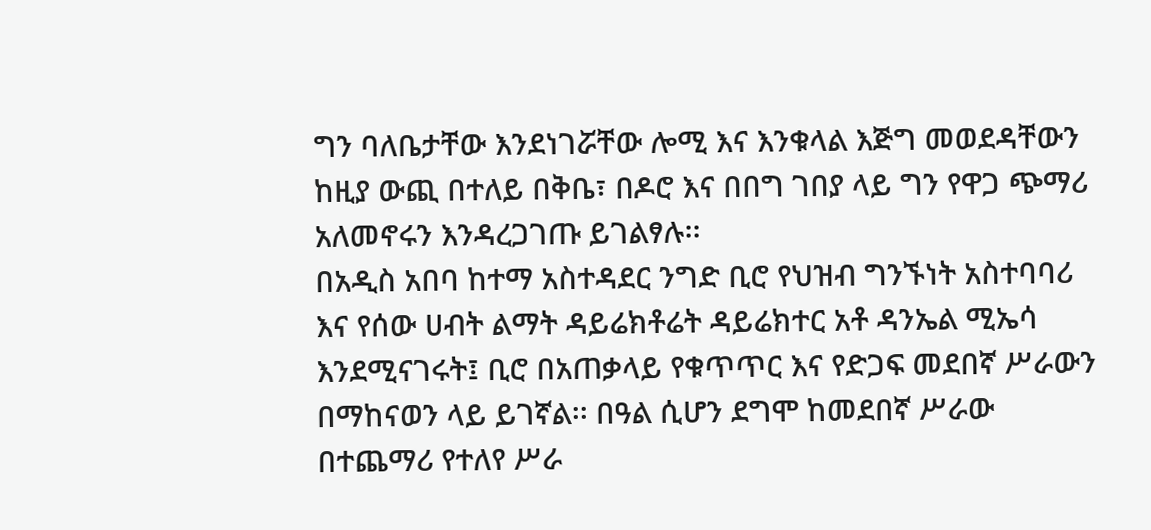ግን ባለቤታቸው እንደነገሯቸው ሎሚ እና እንቁላል እጅግ መወደዳቸውን ከዚያ ውጪ በተለይ በቅቤ፣ በዶሮ እና በበግ ገበያ ላይ ግን የዋጋ ጭማሪ አለመኖሩን እንዳረጋገጡ ይገልፃሉ፡፡
በአዲስ አበባ ከተማ አስተዳደር ንግድ ቢሮ የህዝብ ግንኙነት አስተባባሪ እና የሰው ሀብት ልማት ዳይሬክቶሬት ዳይሬክተር አቶ ዳንኤል ሚኤሳ እንደሚናገሩት፤ ቢሮ በአጠቃላይ የቁጥጥር እና የድጋፍ መደበኛ ሥራውን በማከናወን ላይ ይገኛል፡፡ በዓል ሲሆን ደግሞ ከመደበኛ ሥራው በተጨማሪ የተለየ ሥራ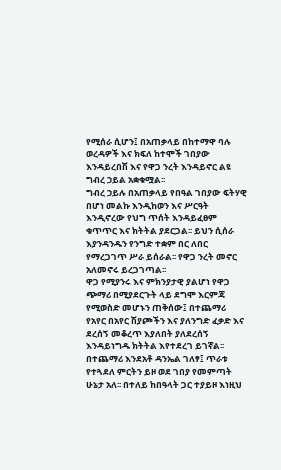የሚሰራ ሲሆን፤ በአጠቃላይ በከተማዋ ባሉ ወረዳዎች እና ክፍለ ከተሞች ገበያው እንዳይረበሽ እና የዋጋ ንረት እንዳይኖር ልዩ ግብረ ኃይል አቋቁሟል፡፡
ግብረ ኃይሉ በአጠቃላይ የበዓል ገበያው ፍትሃዊ በሆነ መልኩ እንዲከወን እና ሥርዓት እንዲኖረው የህግ ጥሰት እንዳይፈፀም ቁጥጥር እና ክትትል ያደርጋል፡፡ ይህን ሲሰራ እያንዳንዱን የንግድ ተቋም በር ለበር የማረጋገጥ ሥራ ይሰራል፡፡ የዋጋ ንረት መኖር አለመኖሩ ይረጋገጣል፡፡
ዋጋ የሚያንሩ እና ምክንያታዊ ያልሆነ የዋጋ ጭማሪ በሚያደርጉት ላይ ደግሞ እርምጃ የሚወስድ መሆኑን ጠቅሰው፤ በተጨማሪ የአየር በአየር ሽያጮችን እና ያለንግድ ፈቃድ እና ደረሰኝ መቆረጥ እያለበት ያለደረሰኝ እንዳይነግዱ ክትትል እየተደረገ ይገኛል፡፡
በተጨማሪ እንደአቶ ዳንኤል ገለፃ፤ ጥራቱ የተጓደለ ምርትን ይዞ ወደ ገበያ የመምጣት ሁኔታ አለ፡፡ በተለይ ከበዓላት ጋር ተያይዞ እነዚህ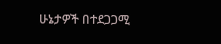ሁኔታዎች በተደጋጋሚ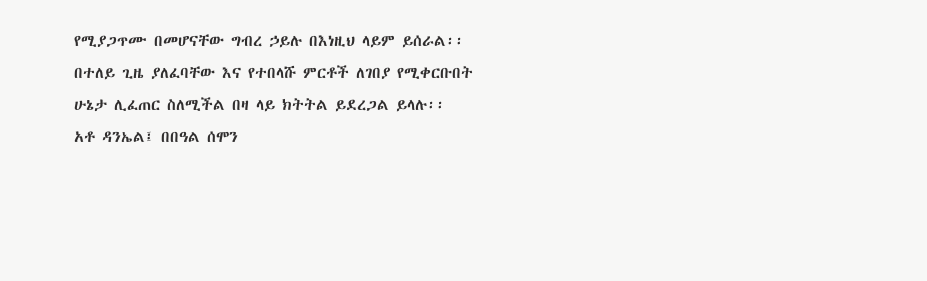የሚያጋጥሙ በመሆናቸው ግብረ ኃይሉ በእነዚህ ላይም ይሰራል፡፡ በተለይ ጊዜ ያለፈባቸው እና የተበላሹ ምርቶች ለገበያ የሚቀርቡበት ሁኔታ ሊፈጠር ስለሚችል በዛ ላይ ክትትል ይደረጋል ይላሉ፡፡
አቶ ዳንኤል፤ በበዓል ሰሞን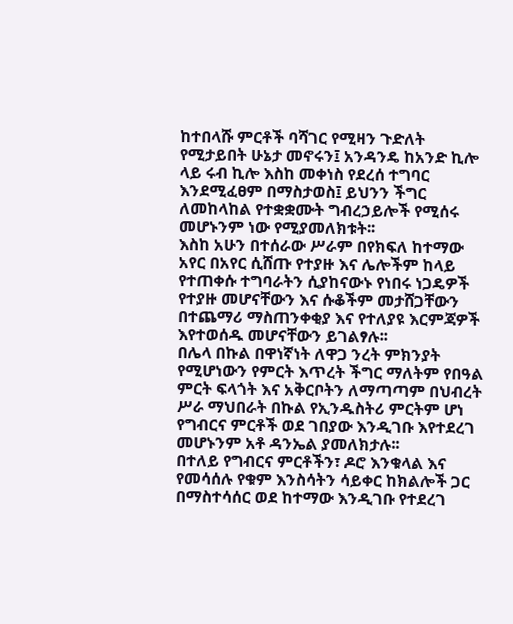ከተበላሹ ምርቶች ባሻገር የሚዛን ጉድለት የሚታይበት ሁኔታ መኖሩን፤ አንዳንዴ ከአንድ ኪሎ ላይ ሩብ ኪሎ እስከ መቀነስ የደረሰ ተግባር እንደሚፈፀም በማስታወስ፤ ይህንን ችግር ለመከላከል የተቋቋሙት ግብረኃይሎች የሚሰሩ መሆኑንም ነው የሚያመለክቱት፡፡
እስከ አሁን በተሰራው ሥራም በየክፍለ ከተማው አየር በአየር ሲሸጡ የተያዙ እና ሌሎችም ከላይ የተጠቀሱ ተግባራትን ሲያከናውኑ የነበሩ ነጋዴዎች የተያዙ መሆናቸውን እና ሱቆችም መታሸጋቸውን በተጨማሪ ማስጠንቀቂያ እና የተለያዩ እርምጃዎች እየተወሰዱ መሆናቸውን ይገልፃሉ፡፡
በሌላ በኩል በዋነኛነት ለዋጋ ንረት ምክንያት የሚሆነውን የምርት እጥረት ችግር ማለትም የበዓል ምርት ፍላጎት እና አቅርቦትን ለማጣጣም በህብረት ሥራ ማህበራት በኩል የኢንዱስትሪ ምርትም ሆነ የግብርና ምርቶች ወደ ገበያው እንዲገቡ እየተደረገ መሆኑንም አቶ ዳንኤል ያመለክታሉ፡፡
በተለይ የግብርና ምርቶችን፣ ዶሮ እንቁላል እና የመሳሰሉ የቁም እንስሳትን ሳይቀር ከክልሎች ጋር በማስተሳሰር ወደ ከተማው እንዲገቡ የተደረገ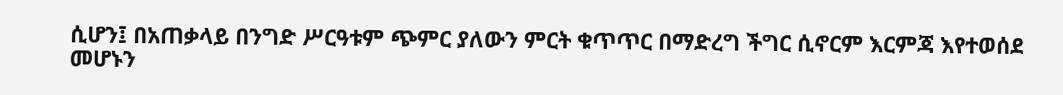ሲሆን፤ በአጠቃላይ በንግድ ሥርዓቱም ጭምር ያለውን ምርት ቁጥጥር በማድረግ ችግር ሲኖርም እርምጃ እየተወሰደ መሆኑን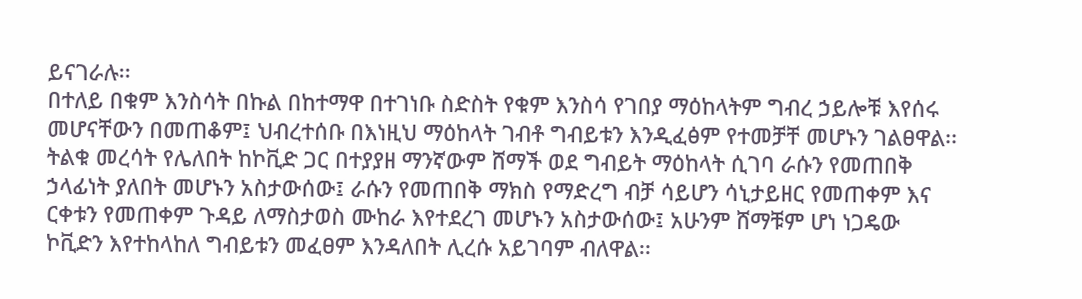ይናገራሉ፡፡
በተለይ በቁም እንስሳት በኩል በከተማዋ በተገነቡ ስድስት የቁም እንስሳ የገበያ ማዕከላትም ግብረ ኃይሎቹ እየሰሩ መሆናቸውን በመጠቆም፤ ህብረተሰቡ በእነዚህ ማዕከላት ገብቶ ግብይቱን እንዲፈፅም የተመቻቸ መሆኑን ገልፀዋል፡፡
ትልቁ መረሳት የሌለበት ከኮቪድ ጋር በተያያዘ ማንኛውም ሸማች ወደ ግብይት ማዕከላት ሲገባ ራሱን የመጠበቅ ኃላፊነት ያለበት መሆኑን አስታውሰው፤ ራሱን የመጠበቅ ማክስ የማድረግ ብቻ ሳይሆን ሳኒታይዘር የመጠቀም እና ርቀቱን የመጠቀም ጉዳይ ለማስታወስ ሙከራ እየተደረገ መሆኑን አስታውሰው፤ አሁንም ሸማቹም ሆነ ነጋዴው ኮቪድን እየተከላከለ ግብይቱን መፈፀም እንዳለበት ሊረሱ አይገባም ብለዋል፡፡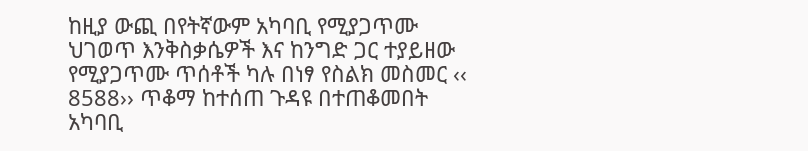ከዚያ ውጪ በየትኛውም አካባቢ የሚያጋጥሙ ህገወጥ እንቅስቃሴዎች እና ከንግድ ጋር ተያይዘው የሚያጋጥሙ ጥሰቶች ካሉ በነፃ የስልክ መስመር ‹‹ 8588›› ጥቆማ ከተሰጠ ጉዳዩ በተጠቆመበት አካባቢ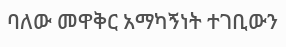ባለው መዋቅር አማካኝነት ተገቢውን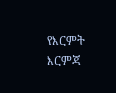የእርምት እርምጃ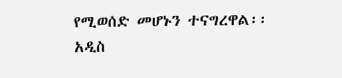የሚወሰድ መሆኑን ተናግረዋል፡፡
አዲስ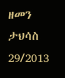ዘመን ታህሳስ 29/2013